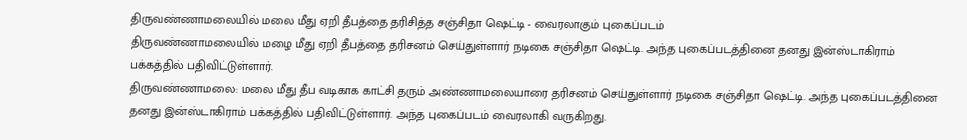திருவண்ணாமலையில் மலை மீது ஏறி தீபத்தை தரிசித்த சஞ்சிதா ஷெட்டி - வைரலாகும் புகைப்படம்
திருவண்ணாமலையில் மழை மீது ஏறி தீபத்தை தரிசனம் செய்துள்ளார் நடிகை சஞ்சிதா ஷெட்டி. அந்த புகைப்படத்தினை தனது இன்ஸ்டாகிராம் பக்கத்தில் பதிவிட்டுள்ளார்.
திருவண்ணாமலை: மலை மீது தீப வடிகாக காட்சி தரும் அண்ணாமலையாரை தரிசனம் செய்துள்ளார் நடிகை சஞ்சிதா ஷெட்டி. அந்த புகைப்படத்தினை தனது இன்ஸ்டாகிராம் பக்கத்தில் பதிவிட்டுள்ளார். அந்த புகைப்படம் வைரலாகி வருகிறது.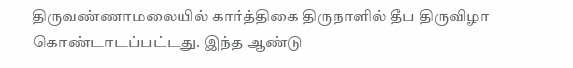திருவண்ணாமலையில் கார்த்திகை திருநாளில் தீப திருவிழா கொண்டாடப்பட்டது. இந்த ஆண்டு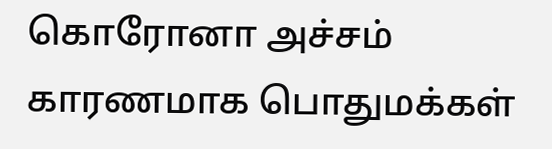கொரோனா அச்சம் காரணமாக பொதுமக்கள்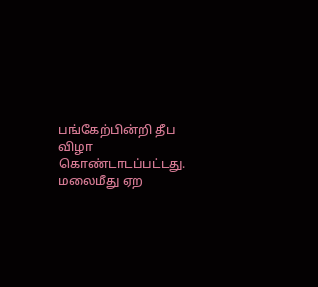பங்கேற்பின்றி தீப விழா கொண்டாடப்பட்டது. மலைமீது ஏற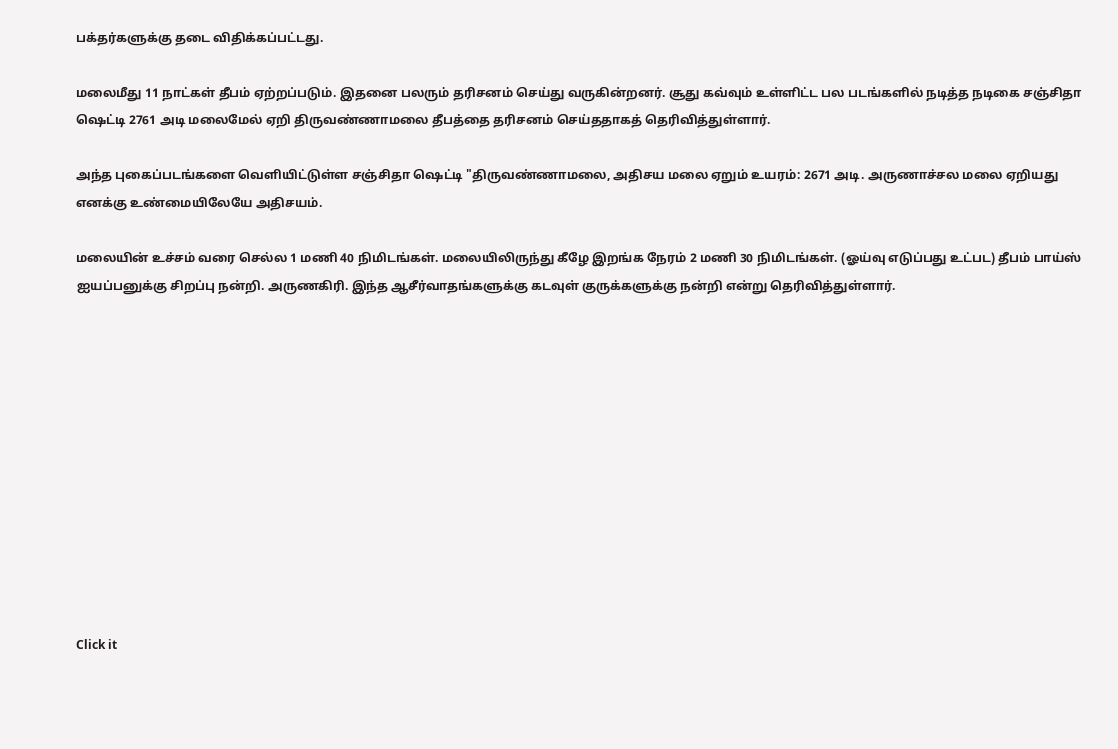பக்தர்களுக்கு தடை விதிக்கப்பட்டது.

மலைமீது 11 நாட்கள் தீபம் ஏற்றப்படும். இதனை பலரும் தரிசனம் செய்து வருகின்றனர். சூது கவ்வும் உள்ளிட்ட பல படங்களில் நடித்த நடிகை சஞ்சிதா ஷெட்டி 2761 அடி மலைமேல் ஏறி திருவண்ணாமலை தீபத்தை தரிசனம் செய்ததாகத் தெரிவித்துள்ளார்.

அந்த புகைப்படங்களை வெளியிட்டுள்ள சஞ்சிதா ஷெட்டி "திருவண்ணாமலை, அதிசய மலை ஏறும் உயரம்: 2671 அடி. அருணாச்சல மலை ஏறியது எனக்கு உண்மையிலேயே அதிசயம்.

மலையின் உச்சம் வரை செல்ல 1 மணி 40 நிமிடங்கள். மலையிலிருந்து கீழே இறங்க நேரம் 2 மணி 30 நிமிடங்கள். (ஓய்வு எடுப்பது உட்பட) தீபம் பாய்ஸ் ஐயப்பனுக்கு சிறப்பு நன்றி. அருணகிரி. இந்த ஆசீர்வாதங்களுக்கு கடவுள் குருக்களுக்கு நன்றி என்று தெரிவித்துள்ளார்.












Click it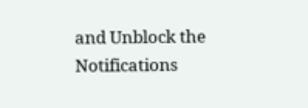and Unblock the Notifications